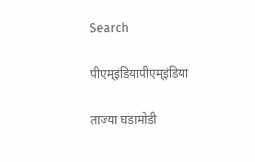Search

पीएम्इंडियापीएम्इंडिया

ताज्या घडामोडी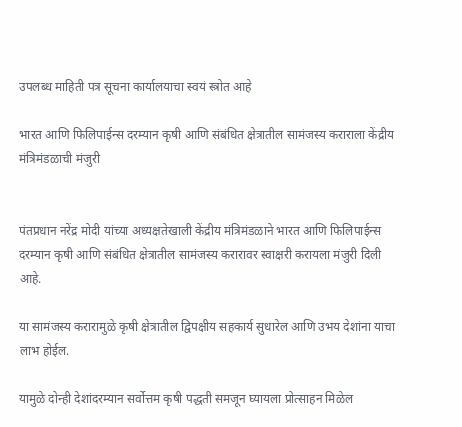उपलब्ध माहिती पत्र सूचना कार्यालयाचा स्वयं स्त्रोत आहे

भारत आणि फिलिपाईन्स दरम्यान कृषी आणि संबंधित क्षेत्रातील सामंजस्य कराराला केंद्रीय मंत्रिमंडळाची मंजुरी


पंतप्रधान नरेंद्र मोदी यांच्या अध्यक्षतेखाली केंद्रीय मंत्रिमंडळाने भारत आणि फिलिपाईन्स दरम्यान कृषी आणि संबंधित क्षेत्रातील सामंजस्य करारावर स्वाक्षरी करायला मंजुरी दिली आहे.

या सामंजस्य करारामुळे कृषी क्षेत्रातील द्विपक्षीय सहकार्य सुधारेल आणि उभय देशांना याचा लाभ होईल.

यामुळे दोन्ही देशांदरम्यान सर्वोत्तम कृषी पद्धती समजून घ्यायला प्रोत्साहन मिळेल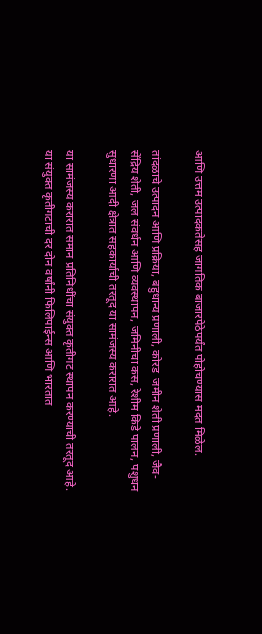आणि उत्तम उत्पादकतेसह जागतिक बाजारपेठेपर्यंत पोहोचण्यास मदत मिळेल.

तांदळाचे उत्पादन आणि प्रक्रिया, बहुधान्य प्रणाली, कोरड  जमीन शेती प्रणाली, जैव-सेंद्रिय शेती, जल संवर्धन आणि व्यवस्थापन, जमिनीचा कस, रेशीम किडे पालन, पशुधन सुधारणा आदी क्षेत्रात सहकार्याची तरतूद या सामंजस्य करारात आहे.

या सामंजस्य करारात समान प्रतिनिधींचा संयुक्त कृतीगट स्थापन करण्याची तरतूद आहे. या संयुक्त कृतीगटाची दर दोन वर्षांनी फिलिपाईन्स आणि भारतात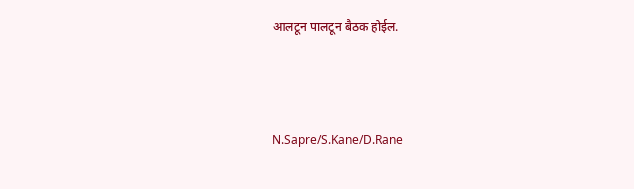आलटून पालटून बैठक होईल.



N.Sapre/S.Kane/D.Rane